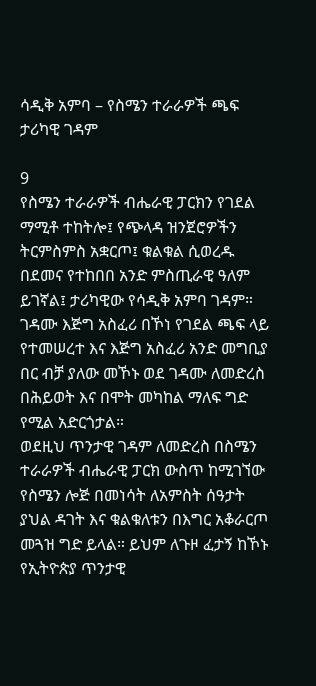ሳዲቅ አምባ – የስሜን ተራራዎች ጫፍ ታሪካዊ ገዳም

9
የስሜን ተራራዎች ብሔራዊ ፓርክን የገደል ማሚቶ ተከትሎ፤ የጭላዳ ዝንጀሮዎችን ትርምስምስ አቋርጦ፤ ቁልቁል ሲወረዱ በደመና የተከበበ አንድ ምስጢራዊ ዓለም ይገኛል፤ ታሪካዊው የሳዲቅ አምባ ገዳም።
ገዳሙ እጅግ አስፈሪ በኾነ የገደል ጫፍ ላይ የተመሠረተ እና እጅግ አስፈሪ አንድ መግቢያ በር ብቻ ያለው መኾኑ ወደ ገዳሙ ለመድረስ በሕይወት እና በሞት መካከል ማለፍ ግድ የሚል አድርጎታል።
ወደዚህ ጥንታዊ ገዳም ለመድረስ በስሜን ተራራዎች ብሔራዊ ፓርክ ውስጥ ከሚገኘው የስሜን ሎጅ በመነሳት ለአምስት ሰዓታት ያህል ዳገት እና ቁልቁለቱን በእግር አቆራርጦ መጓዝ ግድ ይላል። ይህም ለጉዞ ፈታኝ ከኾኑ የኢትዮጵያ ጥንታዊ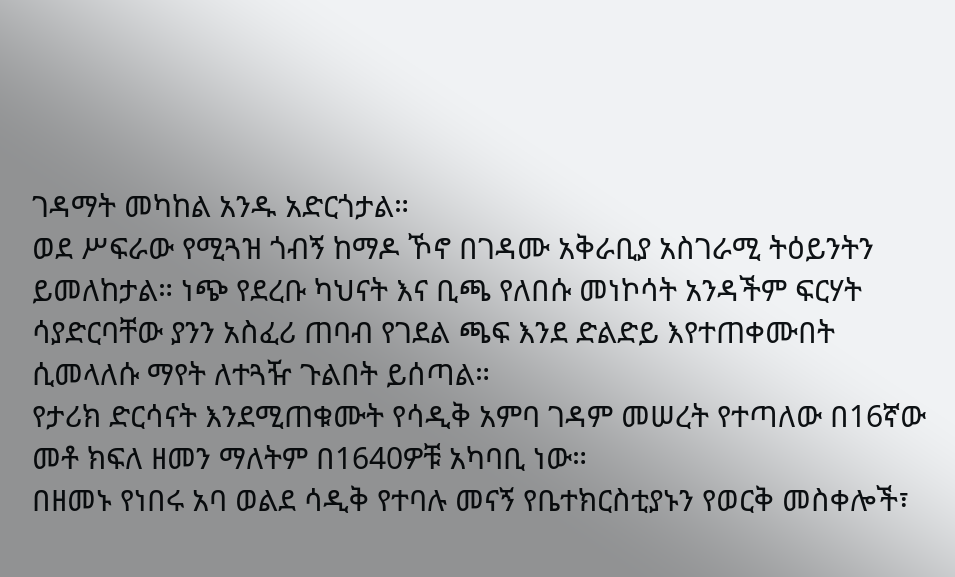ገዳማት መካከል አንዱ አድርጎታል።
ወደ ሥፍራው የሚጓዝ ጎብኝ ከማዶ ኾኖ በገዳሙ አቅራቢያ አስገራሚ ትዕይንትን ይመለከታል። ነጭ የደረቡ ካህናት እና ቢጫ የለበሱ መነኮሳት አንዳችም ፍርሃት ሳያድርባቸው ያንን አስፈሪ ጠባብ የገደል ጫፍ እንደ ድልድይ እየተጠቀሙበት ሲመላለሱ ማየት ለተጓዥ ጉልበት ይሰጣል።
የታሪክ ድርሳናት እንደሚጠቁሙት የሳዲቅ አምባ ገዳም መሠረት የተጣለው በ16ኛው መቶ ክፍለ ዘመን ማለትም በ1640ዎቹ አካባቢ ነው።
በዘመኑ የነበሩ አባ ወልደ ሳዲቅ የተባሉ መናኝ የቤተክርስቲያኑን የወርቅ መስቀሎች፣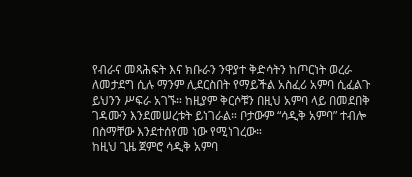የብራና መጻሕፍት እና ክቡራን ንዋያተ ቅድሳትን ከጦርነት ወረራ ለመታደግ ሲሉ ማንም ሊደርስበት የማይችል አስፈሪ አምባ ሲፈልጉ ይህንን ሥፍራ አገኙ። ከዚያም ቅርሶቹን በዚህ አምባ ላይ በመደበቅ ገዳሙን እንደመሠረቱት ይነገራል። ቦታውም “ሳዲቅ አምባ” ተብሎ በስማቸው እንደተሰየመ ነው የሚነገረው።
ከዚህ ጊዜ ጀምሮ ሳዲቅ አምባ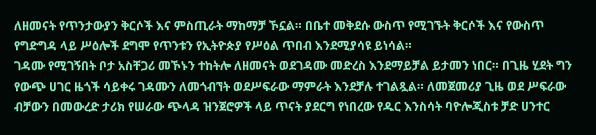ለዘመናት የጥንታውያን ቅርሶች እና ምስጢራት ማከማቻ ኾኗል። በቤተ መቅደሱ ውስጥ የሚገኙት ቅርሶች እና የውስጥ የግድግዳ ላይ ሥዕሎች ደግሞ የጥንቱን የኢትዮጵያ የሥዕል ጥበብ እንደሚያሳዩ ይነሳል።
ገዳሙ የሚገኝበት ቦታ አስቸጋሪ መኾኑን ተከትሎ ለዘመናት ወደገዳሙ መድረስ እንደማይቻል ይታመን ነበር። በጊዜ ሂደት ግን የውጭ ሀገር ዜጎች ሳይቀሩ ገዳሙን ለመጎብኘት ወደሥፍራው ማምራት እንደቻሉ ተገልጿል። ለመጀመሪያ ጊዜ ወደ ሥፍራው ብቻውን በመውረድ ታሪክ የሠራው ጭላዳ ዝንጀሮዎች ላይ ጥናት ያደርግ የነበረው የዱር እንስሳት ባዮሎጂስቱ ቻድ ሀንተር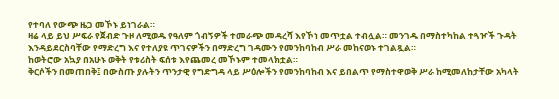የተባለ የውጭ ዜጋ መኾኑ ይነገራል።
ዛሬ ላይ ይህ ሥፍራ የጀብድ ጉዞ ለሚወዱ የዓለም ጎብኝዎች ተመራጭ መዳረሻ እየኾነ መጥቷል ተብሏል። መንገዱ በማስተካከል ተጓዦች ጉዳት እንዳይደርስባቸው የማድረግ እና የተለያዩ ጥገናዎችን በማድረግ ገዳሙን የመንከባከብ ሥራ መከናወኑ ተገልጿል።
ከወትሮው አኳያ በአሁኑ ወቅት የቱሪስት ፍሰቱ እየጨመረ መኾኑም ተመላክቷል።
ቅርሶችን በመጠበቅ፤ በውስጡ ያሉትን ጥንታዊ የግድግዳ ላይ ሥዕሎችን የመንከባከብ እና ይበልጥ የማስተዋወቅ ሥራ ከሚመለከታቸው አካላት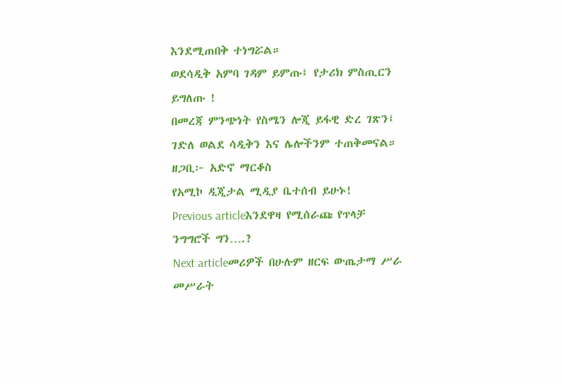እንደሚጠበቅ ተነግሯል።
ወደሳዲቅ አምባ ገዳም ይምጡ፤ የታሪክ ምስጢርን ይግለጡ !
በመረጃ ምንጭነት የስሜን ሎጂ ይፋዊ ድረ ገጽን፤ ገድለ ወልደ ሳዲቅን እና ሌሎችንም ተጠቅመናል።
ዘጋቢ፦ አድኖ ማርቆስ
የአሚኮ ዲጂታል ሚዲያ ቤተሰብ ይሁኑ!
Previous articleእንደዋዛ የሚሰራጩ የጥላቻ ንግግሮች ግን….?
Next articleመሪዎች በሁሉም ዘርፍ ውጤታማ ሥራ መሥራት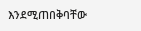እንደሚጠበቅባቸው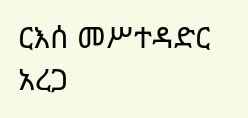ርእሰ መሥተዳድር አረጋ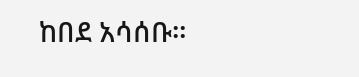ከበደ አሳሰቡ።